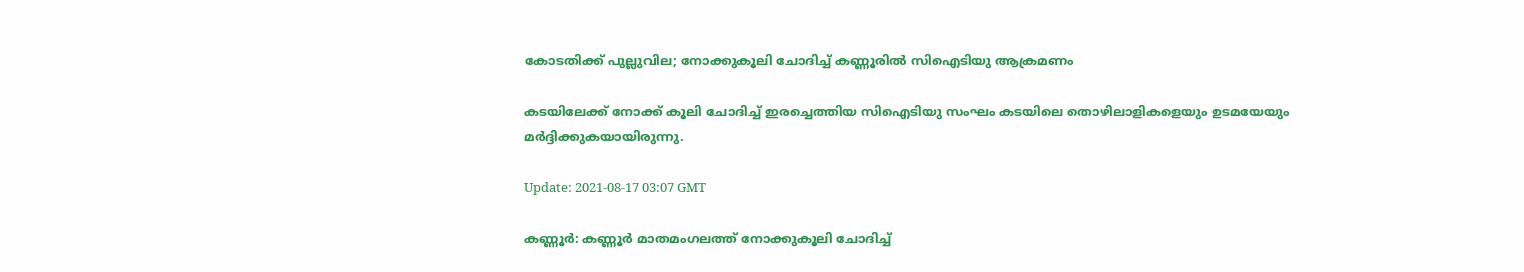കോടതിക്ക് പുല്ലുവില; നോക്കുകൂലി ചോദിച്ച് കണ്ണൂരിൽ സിഐടിയു ആക്രമണം

കടയിലേക്ക് നോക്ക് കൂലി ചോദിച്ച് ഇരച്ചെത്തിയ സിഐടിയു സംഘം കടയിലെ തൊഴിലാളികളെയും ഉടമയേയും മർദ്ദിക്കുകയായിരുന്നു.

Update: 2021-08-17 03:07 GMT

കണ്ണൂർ: കണ്ണൂർ മാതമംഗലത്ത് നോക്കുകൂലി ചോദിച്ച്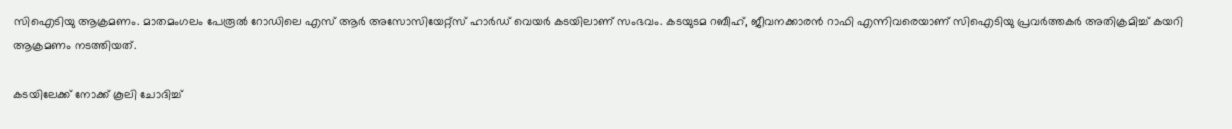സിഐടിയു ആക്രമണം. മാതമംഗലം പേരൂൽ റോഡിലെ എസ് ആർ അസോസിയേറ്റ്‌സ് ഹാർഡ് വെയർ കടയിലാണ് സംഭവം. കടയുടമ റബീഹ്, ജീവനക്കാരൻ റാഫി എന്നിവരെയാണ് സിഐ‍ടിയു പ്രവർത്തകർ അതിക്രമിച്ച് കയറി ആക്രമണം നടത്തിയത്.

കടയിലേക്ക് നോക്ക് കൂലി ചോദിച്ച്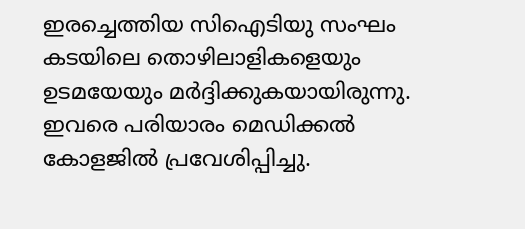ഇരച്ചെത്തിയ സിഐടിയു സംഘം കടയിലെ തൊഴിലാളികളെയും ഉടമയേയും മർദ്ദിക്കുകയായിരുന്നു. ഇവരെ പരിയാരം മെഡിക്കൽ കോളജിൽ പ്രവേശിപ്പിച്ചു.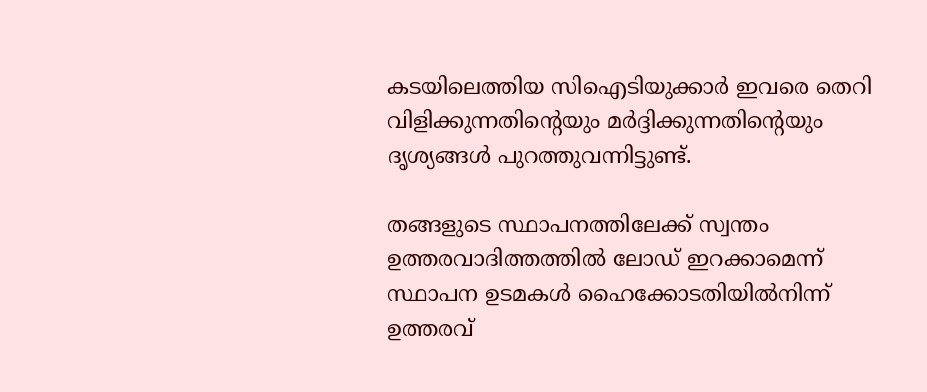കടയിലെത്തിയ സിഐടിയുക്കാർ ഇവരെ തെറി വിളിക്കുന്നതിന്റെയും മർദ്ദിക്കുന്നതിന്റെയും ദൃശ്യങ്ങൾ പുറത്തുവന്നിട്ടുണ്ട്.

തങ്ങളുടെ സ്ഥാപനത്തിലേക്ക് സ്വന്തം ഉത്തരവാദിത്തത്തിൽ ലോഡ് ഇറക്കാമെന്ന് സ്ഥാപന ഉടമകൾ ഹൈക്കോടതിയിൽനിന്ന് ഉത്തരവ്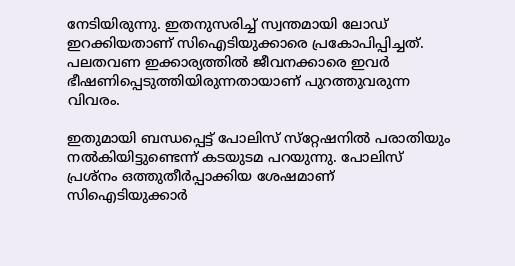നേടിയിരുന്നു. ഇതനുസരിച്ച് സ്വന്തമായി ലോഡ് ഇറക്കിയതാണ് സിഐടിയുക്കാരെ പ്രകോപിപ്പിച്ചത്. പലതവണ ഇക്കാര്യത്തിൽ ജീവനക്കാരെ ഇവർ ഭീഷണിപ്പെടുത്തിയിരുന്നതായാണ് പുറത്തുവരുന്ന വിവരം.

ഇതുമായി ബന്ധപ്പെട്ട് പോലിസ് സ്‌റ്റേഷനിൽ പരാതിയും നൽകിയിട്ടുണ്ടെന്ന് കടയുടമ പറയുന്നു. പോലിസ് പ്രശ്‌നം ഒത്തുതീർപ്പാക്കിയ ശേഷമാണ് സിഐടിയുക്കാർ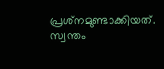പ്രശ്‌നമുണ്ടാക്കിയത്. സ്വന്തം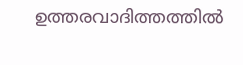ഉത്തരവാദിത്തത്തിൽ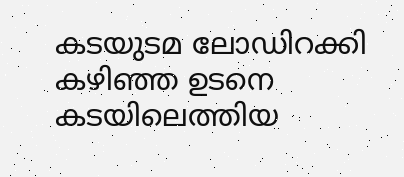കടയുടമ ലോഡിറക്കി കഴിഞ്ഞ ഉടനെ കടയിലെത്തിയ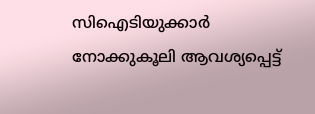സിഐടിയുക്കാർ നോക്കുകൂലി ആവശ്യപ്പെട്ട്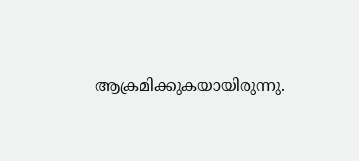ആക്രമിക്കുകയായിരുന്നു.